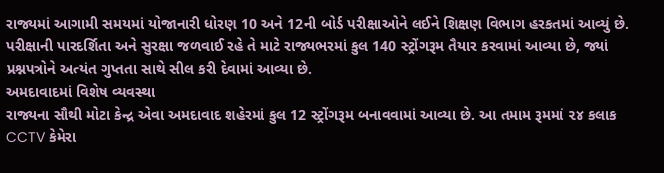રાજ્યમાં આગામી સમયમાં યોજાનારી ધોરણ 10 અને 12ની બોર્ડ પરીક્ષાઓને લઈને શિક્ષણ વિભાગ હરકતમાં આવ્યું છે. પરીક્ષાની પારદર્શિતા અને સુરક્ષા જળવાઈ રહે તે માટે રાજ્યભરમાં કુલ 140 સ્ટ્રોંગરૂમ તૈયાર કરવામાં આવ્યા છે, જ્યાં પ્રશ્નપત્રોને અત્યંત ગુપ્તતા સાથે સીલ કરી દેવામાં આવ્યા છે.
અમદાવાદમાં વિશેષ વ્યવસ્થા
રાજ્યના સૌથી મોટા કેન્દ્ર એવા અમદાવાદ શહેરમાં કુલ 12 સ્ટ્રોંગરૂમ બનાવવામાં આવ્યા છે. આ તમામ રૂમમાં ૨૪ કલાક CCTV કેમેરા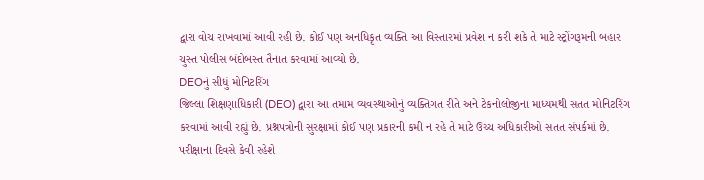દ્વારા વોચ રાખવામાં આવી રહી છે. કોઈ પણ અનધિકૃત વ્યક્તિ આ વિસ્તારમાં પ્રવેશ ન કરી શકે તે માટે સ્ટ્રોંગરૂમની બહાર ચુસ્ત પોલીસ બંદોબસ્ત તૈનાત કરવામાં આવ્યો છે.
DEOનું સીધું મોનિટરિંગ
જિલ્લા શિક્ષણાધિકારી (DEO) દ્વારા આ તમામ વ્યવસ્થાઓનું વ્યક્તિગત રીતે અને ટેકનોલોજીના માધ્યમથી સતત મોનિટરિંગ કરવામાં આવી રહ્યું છે. પ્રશ્નપત્રોની સુરક્ષામાં કોઈ પણ પ્રકારની કમી ન રહે તે માટે ઉચ્ચ અધિકારીઓ સતત સંપર્કમાં છે.
પરીક્ષાના દિવસે કેવી રહેશે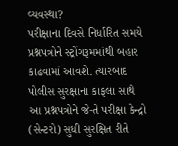વ્યવસ્થા?
પરીક્ષાના દિવસે નિર્ધારિત સમયે પ્રશ્નપત્રોને સ્ટ્રોંગરૂમમાંથી બહાર કાઢવામાં આવશે. ત્યારબાદ પોલીસ સુરક્ષાના કાફલા સાથે આ પ્રશ્નપત્રોને જે-તે પરીક્ષા કેન્દ્રો (સેન્ટરો) સુધી સુરક્ષિત રીતે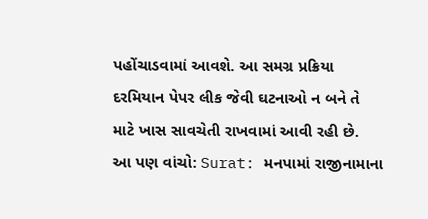પહોંચાડવામાં આવશે. આ સમગ્ર પ્રક્રિયા દરમિયાન પેપર લીક જેવી ઘટનાઓ ન બને તે માટે ખાસ સાવચેતી રાખવામાં આવી રહી છે.
આ પણ વાંચો: Surat: મનપામાં રાજીનામાના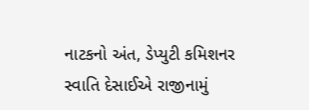નાટકનો અંત, ડેપ્યુટી કમિશનર સ્વાતિ દેસાઈએ રાજીનામું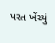પરત ખેંચ્યું